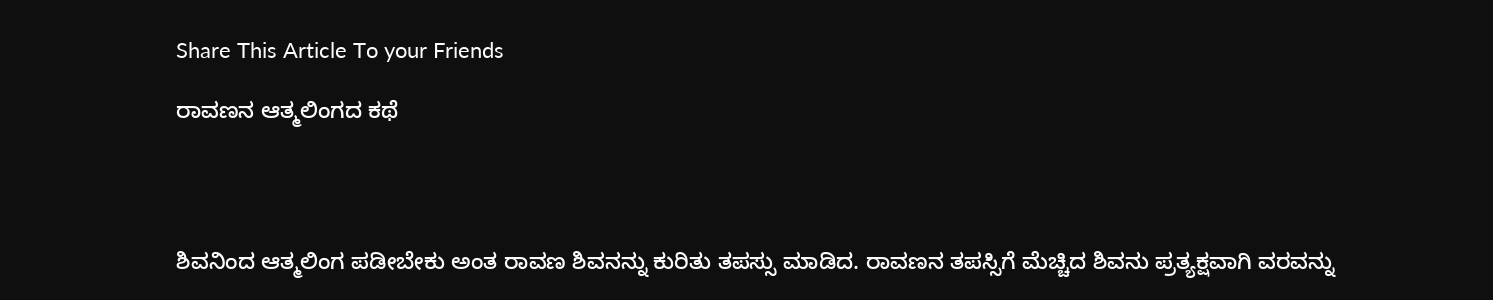Share This Article To your Friends

ರಾವಣನ ಆತ್ಮಲಿಂಗದ ಕಥೆ




ಶಿವನಿಂದ ಆತ್ಮಲಿಂಗ ಪಡೀಬೇಕು ಅಂತ ರಾವಣ ಶಿವನನ್ನು ಕುರಿತು ತಪಸ್ಸು ಮಾಡಿದ. ರಾವಣನ ತಪಸ್ಸಿಗೆ ಮೆಚ್ಚಿದ ಶಿವನು ಪ್ರತ್ಯಕ್ಷವಾಗಿ ವರವನ್ನು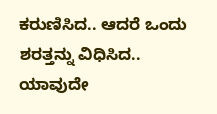ಕರುಣಿಸಿದ.. ಆದರೆ ಒಂದು ಶರತ್ತನ್ನು ವಿಧಿಸಿದ.. ಯಾವುದೇ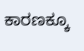ಕಾರಣಕ್ಕೂ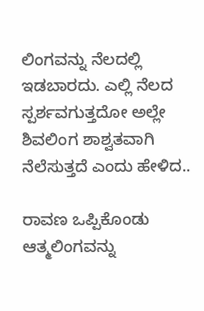ಲಿಂಗವನ್ನು ನೆಲದಲ್ಲಿ ಇಡಬಾರದು. ಎಲ್ಲಿ ನೆಲದ ಸ್ಪರ್ಶವಗುತ್ತದೋ ಅಲ್ಲೇ ಶಿವಲಿಂಗ ಶಾಶ್ವತವಾಗಿ ನೆಲೆಸುತ್ತದೆ ಎಂದು ಹೇಳಿದ..

ರಾವಣ ಒಪ್ಪಿಕೊಂಡು ಆತ್ಮಲಿಂಗವನ್ನು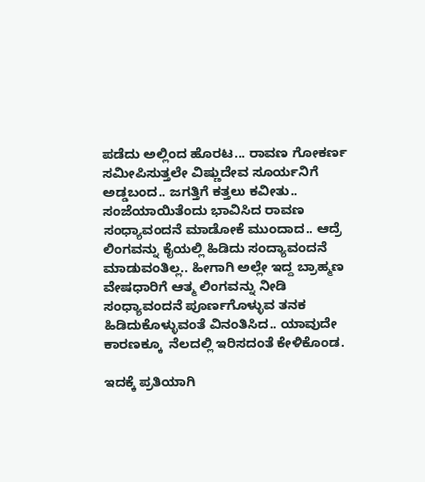ಪಡೆದು ಅಲ್ಲಿಂದ ಹೊರಟ... ರಾವಣ ಗೋಕರ್ಣ ಸಮೀಪಿಸುತ್ತಲೇ ವಿಷ್ಣುದೇವ ಸೂರ್ಯನಿಗೆ ಅಡ್ಡಬಂದ.. ಜಗತ್ತಿಗೆ ಕತ್ತಲು ಕವೀತು.. ಸಂಜೆಯಾಯಿತೆಂದು ಭಾವಿಸಿದ ರಾವಣ ಸಂಧ್ಯಾವಂದನೆ ಮಾಡೋಕೆ ಮುಂದಾದ.. ಆದ್ರೆ ಲಿಂಗವನ್ನು ಕೈಯಲ್ಲಿ ಹಿಡಿದು ಸಂದ್ಯಾವಂದನೆ ಮಾಡುವಂತಿಲ್ಲ.. ಹೀಗಾಗಿ ಅಲ್ಲೇ ಇದ್ದ ಬ್ರಾಹ್ಮಣ ವೇಷಧಾರಿಗೆ ಆತ್ಮ ಲಿಂಗವನ್ನು ನೀಡಿ ಸಂಧ್ಯಾವಂದನೆ ಪೂರ್ಣಗೊಳ್ಳುವ ತನಕ ಹಿಡಿದುಕೊಳ್ಳುವಂತೆ ವಿನಂತಿಸಿದ.. ಯಾವುದೇ ಕಾರಣಕ್ಕೂ  ನೆಲದಲ್ಲಿ ಇರಿಸದಂತೆ ಕೇಳಿಕೊಂಡ.

ಇದಕ್ಕೆ ಪ್ರತಿಯಾಗಿ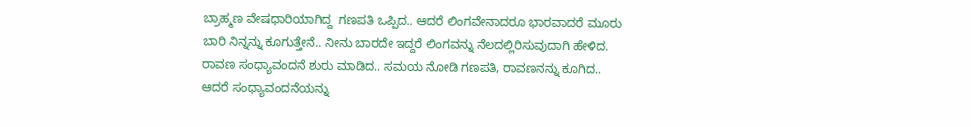ಬ್ರಾಹ್ಮಣ ವೇಷಧಾರಿಯಾಗಿದ್ದ  ಗಣಪತಿ ಒಪ್ಪಿದ.. ಆದರೆ ಲಿಂಗವೇನಾದರೂ ಭಾರವಾದರೆ ಮೂರು ಬಾರಿ ನಿನ್ನನ್ನು ಕೂಗುತ್ತೇನೆ.. ನೀನು ಬಾರದೇ ಇದ್ದರೆ ಲಿಂಗವನ್ನು ನೆಲದಲ್ಲಿರಿಸುವುದಾಗಿ ಹೇಳಿದ. ರಾವಣ ಸಂಧ್ಯಾವಂದನೆ ಶುರು ಮಾಡಿದ.. ಸಮಯ ನೋಡಿ ಗಣಪತಿ, ರಾವಣನನ್ನು ಕೂಗಿದ.. ಆದರೆ ಸಂಧ್ಯಾವಂದನೆಯನ್ನು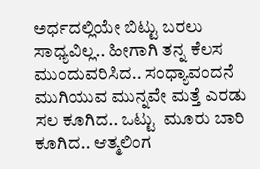ಅರ್ಧದಲ್ಲಿಯೇ ಬಿಟ್ಟು ಬರಲು ಸಾಧ್ಯವಿಲ್ಲ.. ಹೀಗಾಗಿ ತನ್ನ ಕೆಲಸ ಮುಂದುವರಿಸಿದ.. ಸಂಧ್ಯಾವಂದನೆ ಮುಗಿಯುವ ಮುನ್ನವೇ ಮತ್ತೆ ಎರಡು ಸಲ ಕೂಗಿದ.. ಒಟ್ಟು  ಮೂರು ಬಾರಿ ಕೂಗಿದ.. ಆತ್ಮಲಿಂಗ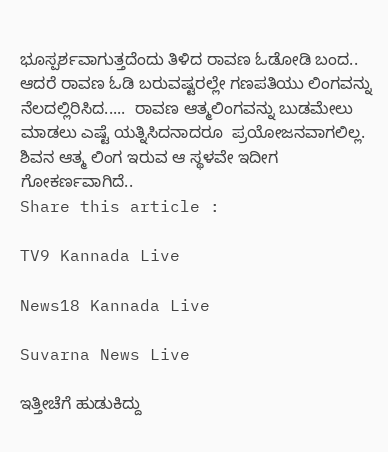ಭೂಸ್ಪರ್ಶವಾಗುತ್ತದೆಂದು ತಿಳಿದ ರಾವಣ ಓಡೋಡಿ ಬಂದ.. ಆದರೆ ರಾವಣ ಓಡಿ ಬರುವಷ್ಟರಲ್ಲೇ ಗಣಪತಿಯು ಲಿಂಗವನ್ನು ನೆಲದಲ್ಲಿರಿಸಿದ.....  ರಾವಣ ಆತ್ಮಲಿಂಗವನ್ನು ಬುಡಮೇಲು ಮಾಡಲು ಎಷ್ಟೆ ಯತ್ನಿಸಿದನಾದರೂ  ಪ್ರಯೋಜನವಾಗಲಿಲ್ಲ. ಶಿವನ ಆತ್ಮ ಲಿಂಗ ಇರುವ ಆ ಸ್ಥಳವೇ ಇದೀಗ ಗೋಕರ್ಣವಾಗಿದೆ..
Share this article :

TV9 Kannada Live

News18 Kannada Live

Suvarna News Live

ಇತ್ತೀಚೆಗೆ ಹುಡುಕಿದ್ದು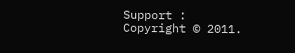Support : Copyright © 2011.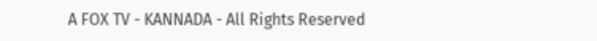A FOX TV - KANNADA - All Rights Reserved